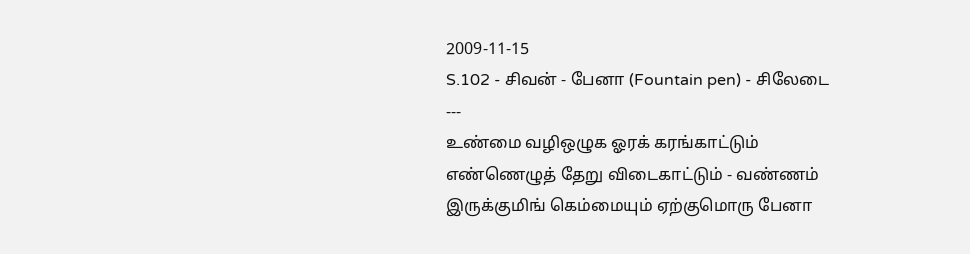2009-11-15
S.102 - சிவன் - பேனா (Fountain pen) - சிலேடை
---
உண்மை வழிஒழுக ஓரக் கரங்காட்டும்
எண்ணெழுத் தேறு விடைகாட்டும் - வண்ணம்
இருக்குமிங் கெம்மையும் ஏற்குமொரு பேனா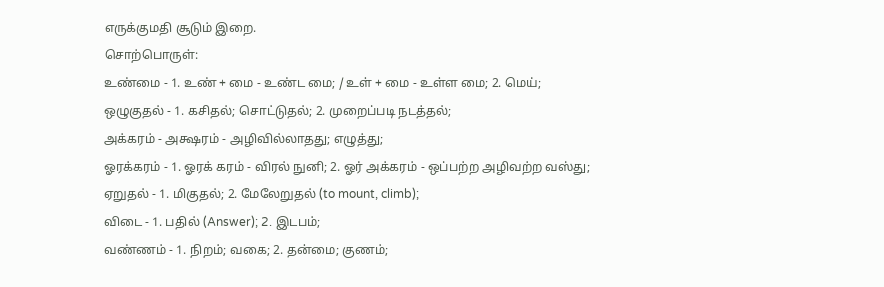எருக்குமதி சூடும் இறை.
சொற்பொருள்:
உண்மை - 1. உண் + மை - உண்ட மை; / உள் + மை - உள்ள மை; 2. மெய்;
ஒழுகுதல் - 1. கசிதல்; சொட்டுதல்; 2. முறைப்படி நடத்தல்;
அக்கரம் - அக்ஷரம் - அழிவில்லாதது; எழுத்து;
ஓரக்கரம் - 1. ஓரக் கரம் - விரல் நுனி; 2. ஓர் அக்கரம் - ஒப்பற்ற அழிவற்ற வஸ்து;
ஏறுதல் - 1. மிகுதல்; 2. மேலேறுதல் (to mount, climb);
விடை - 1. பதில் (Answer); 2. இடபம்;
வண்ணம் - 1. நிறம்; வகை; 2. தன்மை; குணம்;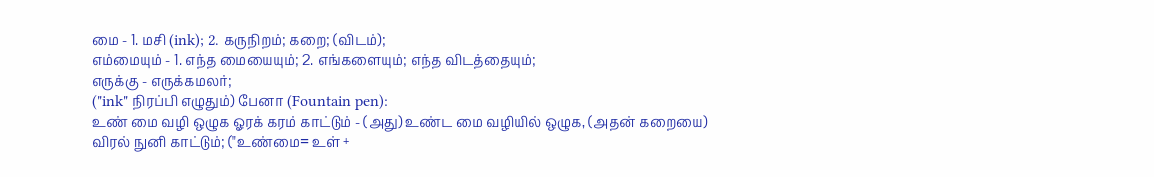மை - 1. மசி (ink); 2. கருநிறம்; கறை; (விடம்);
எம்மையும் - 1. எந்த மையையும்; 2. எங்களையும்; எந்த விடத்தையும்;
எருக்கு - எருக்கமலர்;
("ink" நிரப்பி எழுதும்) பேனா (Fountain pen):
உண் மை வழி ஒழுக ஓரக் கரம் காட்டும் - (அது) உண்ட மை வழியில் ஒழுக, (அதன் கறையை) விரல் நுனி காட்டும்; ("உண்மை= உள் +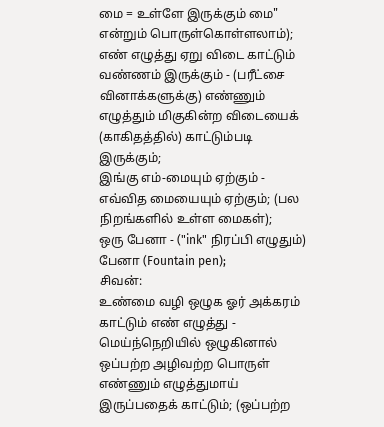மை = உள்ளே இருக்கும் மை" என்றும் பொருள்கொள்ளலாம்);
எண் எழுத்து ஏறு விடை காட்டும் வண்ணம் இருக்கும் - (பரீட்சை வினாக்களுக்கு) எண்ணும் எழுத்தும் மிகுகின்ற விடையைக் (காகிதத்தில்) காட்டும்படி இருக்கும்;
இங்கு எம்-மையும் ஏற்கும் - எவ்வித மையையும் ஏற்கும்; (பல நிறங்களில் உள்ள மைகள்);
ஒரு பேனா - ("ink" நிரப்பி எழுதும்) பேனா (Fountain pen);
சிவன்:
உண்மை வழி ஒழுக ஓர் அக்கரம் காட்டும் எண் எழுத்து - மெய்ந்நெறியில் ஒழுகினால் ஒப்பற்ற அழிவற்ற பொருள் எண்ணும் எழுத்துமாய் இருப்பதைக் காட்டும்; (ஒப்பற்ற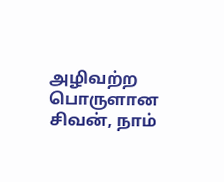அழிவற்ற பொருளான சிவன், நாம்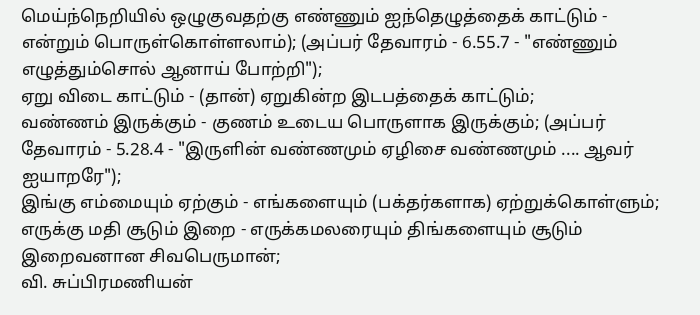மெய்ந்நெறியில் ஒழுகுவதற்கு எண்ணும் ஐந்தெழுத்தைக் காட்டும் - என்றும் பொருள்கொள்ளலாம்); (அப்பர் தேவாரம் - 6.55.7 - "எண்ணும் எழுத்தும்சொல் ஆனாய் போற்றி");
ஏறு விடை காட்டும் - (தான்) ஏறுகின்ற இடபத்தைக் காட்டும்;
வண்ணம் இருக்கும் - குணம் உடைய பொருளாக இருக்கும்; (அப்பர் தேவாரம் - 5.28.4 - "இருளின் வண்ணமும் ஏழிசை வண்ணமும் .... ஆவர் ஐயாறரே");
இங்கு எம்மையும் ஏற்கும் - எங்களையும் (பக்தர்களாக) ஏற்றுக்கொள்ளும்;
எருக்கு மதி சூடும் இறை - எருக்கமலரையும் திங்களையும் சூடும் இறைவனான சிவபெருமான்;
வி. சுப்பிரமணியன்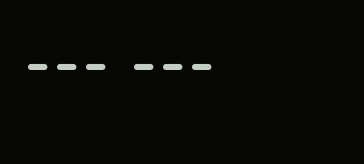--- ---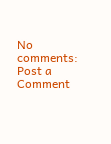No comments:
Post a Comment